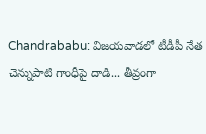Chandrababu: విజయవాడలో టీడీపీ నేత చెన్నుపాటి గాంధీపై దాడి... తీవ్రంగా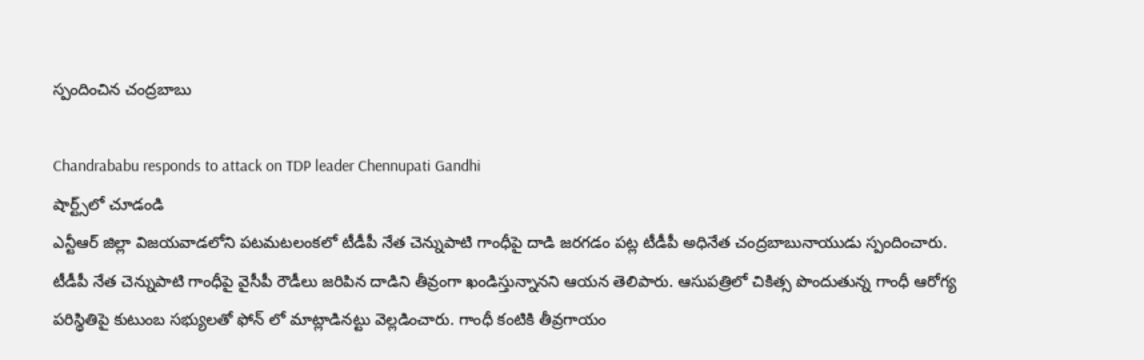స్పందించిన చంద్రబాబు

Chandrababu responds to attack on TDP leader Chennupati Gandhi
షార్ట్స్‌లో చూడండి
ఎన్టీఆర్ జిల్లా విజయవాడలోని పటమటలంకలో టీడీపీ నేత చెన్నుపాటి గాంధీపై దాడి జరగడం పట్ల టీడీపీ అధినేత చంద్రబాబునాయుడు స్పందించారు. టీడీపీ నేత చెన్నుపాటి గాంధీపై వైసీపీ రౌడీలు జరిపిన దాడిని తీవ్రంగా ఖండిస్తున్నానని ఆయన తెలిపారు. ఆసుపత్రిలో చికిత్స పొందుతున్న గాంధీ ఆరోగ్య పరిస్థితిపై కుటుంబ సభ్యులతో ఫోన్ లో మాట్లాడినట్టు వెల్లడించారు. గాంధీ కంటికి తీవ్రగాయం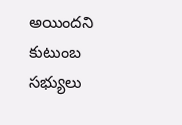అయిందని కుటుంబ సభ్యులు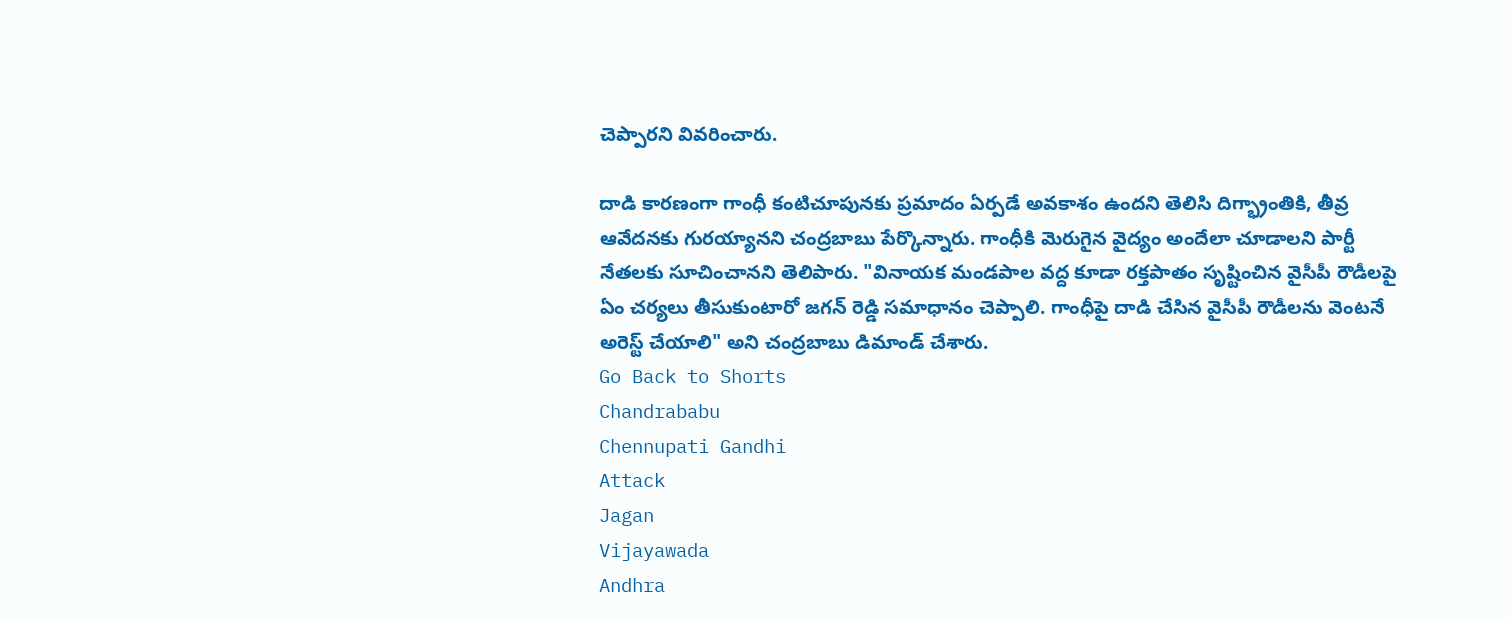చెప్పారని వివరించారు.

దాడి కారణంగా గాంధీ కంటిచూపునకు ప్రమాదం ఏర్పడే అవకాశం ఉందని తెలిసి దిగ్భ్రాంతికి, తీవ్ర ఆవేదనకు గురయ్యానని చంద్రబాబు పేర్కొన్నారు. గాంధీకి మెరుగైన వైద్యం అందేలా చూడాలని పార్టీ నేతలకు సూచించానని తెలిపారు. "వినాయక మండపాల వద్ద కూడా రక్తపాతం సృష్టించిన వైసీపీ రౌడీలపై ఏం చర్యలు తీసుకుంటారో జగన్ రెడ్డి సమాధానం చెప్పాలి. గాంధీపై దాడి చేసిన వైసీపీ రౌడీలను వెంటనే అరెస్ట్ చేయాలి" అని చంద్రబాబు డిమాండ్ చేశారు.
Go Back to Shorts
Chandrababu
Chennupati Gandhi
Attack
Jagan
Vijayawada
Andhra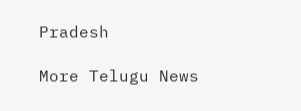Pradesh

More Telugu News